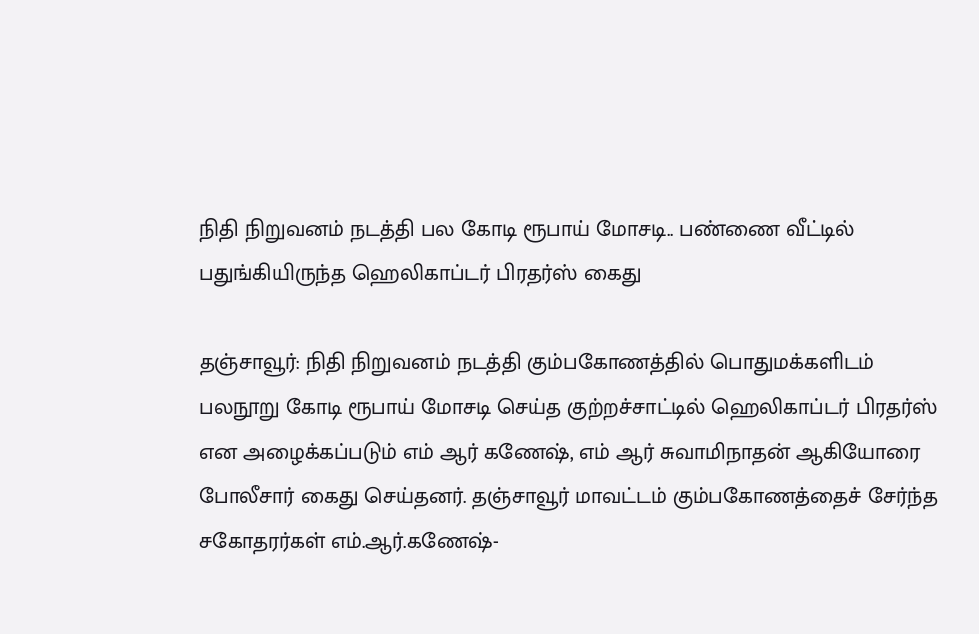நிதி நிறுவனம் நடத்தி பல கோடி ரூபாய் மோசடி.. பண்ணை வீட்டில் பதுங்கியிருந்த ஹெலிகாப்டர் பிரதர்ஸ் கைது

தஞ்சாவூர்: நிதி நிறுவனம் நடத்தி கும்பகோணத்தில் பொதுமக்களிடம் பலநூறு கோடி ரூபாய் மோசடி செய்த குற்றச்சாட்டில் ஹெலிகாப்டர் பிரதர்ஸ் என அழைக்கப்படும் எம் ஆர் கணேஷ், எம் ஆர் சுவாமிநாதன் ஆகியோரை போலீசார் கைது செய்தனர். தஞ்சாவூர் மாவட்டம் கும்பகோணத்தைச் சேர்ந்த சகோதரர்கள் எம்.ஆர்.கணேஷ்-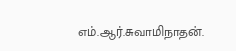எம்.ஆர்.சுவாமிநாதன்.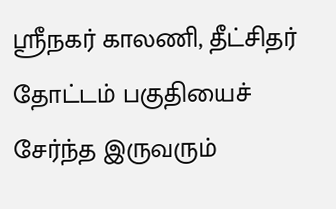ஸ்ரீநகர் காலணி, தீட்சிதர் தோட்டம் பகுதியைச் சேர்ந்த இருவரும்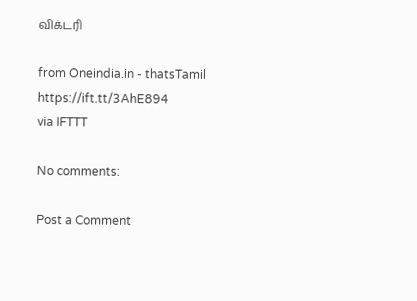விக்டரி

from Oneindia.in - thatsTamil https://ift.tt/3AhE894
via IFTTT

No comments:

Post a Comment